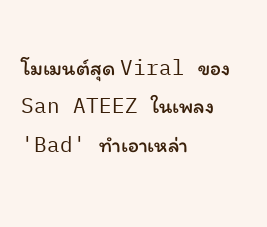โมเมนต์สุด Viral ของ San ATEEZ ในเพลง 'Bad' ทำเอาเหล่า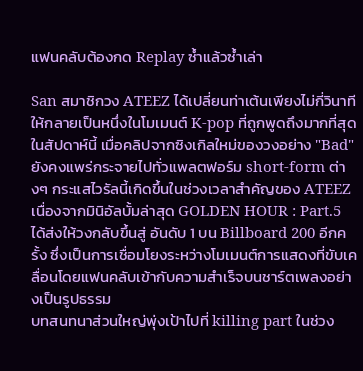แฟนคลับต้องกด Replay ซ้ำแล้วซ้ำเล่า

San สมาชิกวง ATEEZ ได้เปลี่ยนท่าเต้นเพียงไม่กี่วินาทีให้กลายเป็นหนึ่งในโมเมนต์ K-pop ที่ถูกพูดถึงมากที่สุดในสัปดาห์นี้ เมื่อคลิปจากซิงเกิลใหม่ของวงอย่าง "Bad" ยังคงแพร่กระจายไปทั่วแพลตฟอร์ม short-form ต่างๆ กระแสไวรัลนี้เกิดขึ้นในช่วงเวลาสำคัญของ ATEEZ เนื่องจากมินิอัลบั้มล่าสุด GOLDEN HOUR : Part.5 ได้ส่งให้วงกลับขึ้นสู่ อันดับ 1 บน Billboard 200 อีกครั้ง ซึ่งเป็นการเชื่อมโยงระหว่างโมเมนต์การแสดงที่ขับเคลื่อนโดยแฟนคลับเข้ากับความสำเร็จบนชาร์ตเพลงอย่างเป็นรูปธรรม
บทสนทนาส่วนใหญ่พุ่งเป้าไปที่ killing part ในช่วง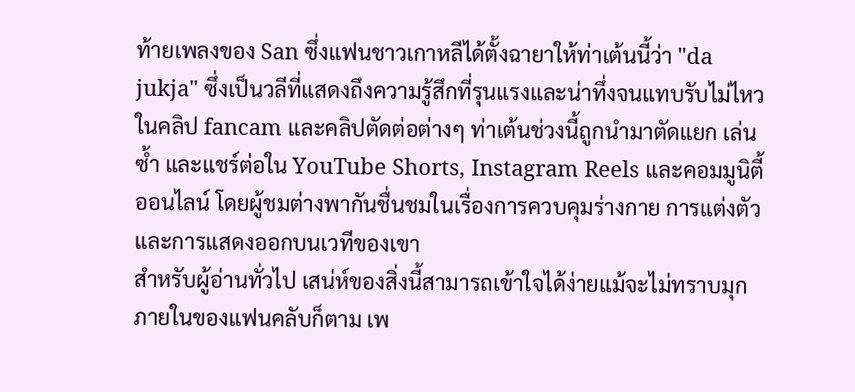ท้ายเพลงของ San ซึ่งแฟนชาวเกาหลีได้ตั้งฉายาให้ท่าเต้นนี้ว่า "da jukja" ซึ่งเป็นวลีที่แสดงถึงความรู้สึกที่รุนแรงและน่าทึ่งจนแทบรับไม่ไหว ในคลิป fancam และคลิปตัดต่อต่างๆ ท่าเต้นช่วงนี้ถูกนำมาตัดแยก เล่นซ้ำ และแชร์ต่อใน YouTube Shorts, Instagram Reels และคอมมูนิตี้ออนไลน์ โดยผู้ชมต่างพากันชื่นชมในเรื่องการควบคุมร่างกาย การแต่งตัว และการแสดงออกบนเวทีของเขา
สำหรับผู้อ่านทั่วไป เสน่ห์ของสิ่งนี้สามารถเข้าใจได้ง่ายแม้จะไม่ทราบมุกภายในของแฟนคลับก็ตาม เพ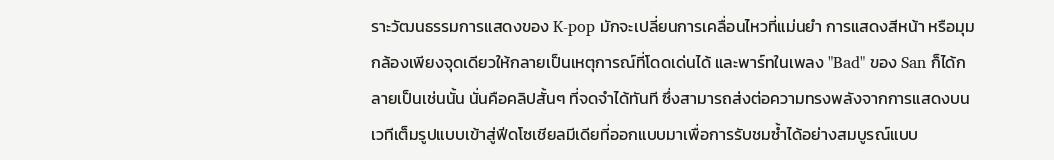ราะวัฒนธรรมการแสดงของ K-pop มักจะเปลี่ยนการเคลื่อนไหวที่แม่นยำ การแสดงสีหน้า หรือมุมกล้องเพียงจุดเดียวให้กลายเป็นเหตุการณ์ที่โดดเด่นได้ และพาร์ทในเพลง "Bad" ของ San ก็ได้กลายเป็นเช่นนั้น นั่นคือคลิปสั้นๆ ที่จดจำได้ทันที ซึ่งสามารถส่งต่อความทรงพลังจากการแสดงบนเวทีเต็มรูปแบบเข้าสู่ฟีดโซเชียลมีเดียที่ออกแบบมาเพื่อการรับชมซ้ำได้อย่างสมบูรณ์แบบ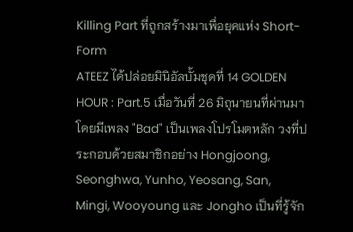Killing Part ที่ถูกสร้างมาเพื่อยุคแห่ง Short-Form
ATEEZ ได้ปล่อยมินิอัลบั้มชุดที่ 14 GOLDEN HOUR : Part.5 เมื่อวันที่ 26 มิถุนายนที่ผ่านมา โดยมีเพลง "Bad" เป็นเพลงโปรโมตหลัก วงที่ประกอบด้วยสมาชิกอย่าง Hongjoong, Seonghwa, Yunho, Yeosang, San, Mingi, Wooyoung และ Jongho เป็นที่รู้จัก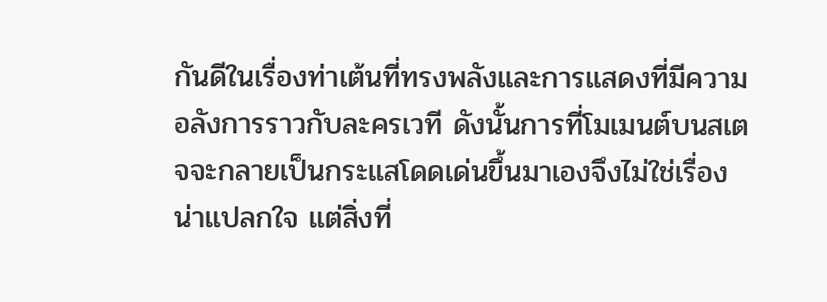กันดีในเรื่องท่าเต้นที่ทรงพลังและการแสดงที่มีความอลังการราวกับละครเวที ดังนั้นการที่โมเมนต์บนสเตจจะกลายเป็นกระแสโดดเด่นขึ้นมาเองจึงไม่ใช่เรื่องน่าแปลกใจ แต่สิ่งที่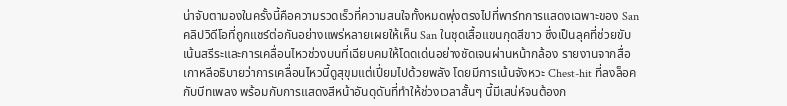น่าจับตามองในครั้งนี้คือความรวดเร็วที่ความสนใจทั้งหมดพุ่งตรงไปที่พาร์ทการแสดงเฉพาะของ San
คลิปวิดีโอที่ถูกแชร์ต่อกันอย่างแพร่หลายเผยให้เห็น San ในชุดเสื้อแขนกุดสีขาว ซึ่งเป็นลุคที่ช่วยขับเน้นสรีระและการเคลื่อนไหวช่วงบนที่เฉียบคมให้โดดเด่นอย่างชัดเจนผ่านหน้ากล้อง รายงานจากสื่อเกาหลีอธิบายว่าการเคลื่อนไหวนี้ดูสุขุมแต่เปี่ยมไปด้วยพลัง โดยมีการเน้นจังหวะ Chest-hit ที่ลงล็อคกับบีทเพลง พร้อมกับการแสดงสีหน้าอันดุดันที่ทำให้ช่วงเวลาสั้นๆ นี้มีเสน่ห์จนต้องก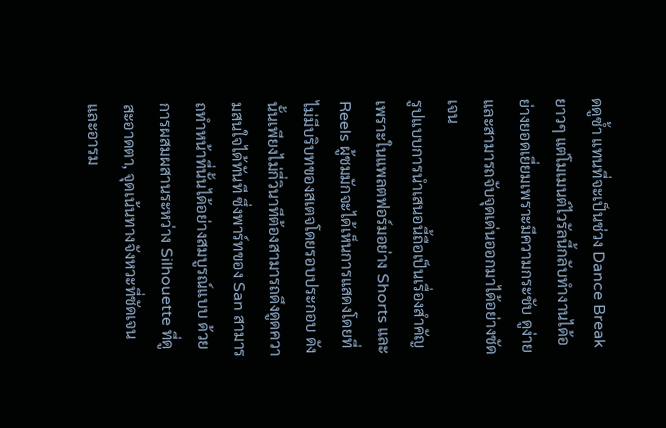ดดูซ้ำ แทนที่จะเป็นช่วง Dance Break ยาวๆ แต่โมเมนต์ไวรัลนี้กลับทำงานได้อย่างยอดเยี่ยมเพราะมีความกระชับ ดูง่าย และสามารถจับจุดเด่นออกมาได้อย่างชัดเจน
รูปแบบการนำเสนอนี้ถือเป็นเรื่องสำคัญ เพราะในแพลตฟอร์มอย่าง Shorts และ Reels ผู้ชมมักจะได้เห็นการแสดงโดยที่ไม่มีบริบทของสเตจโดยรอบประกอบ ดังนั้นเพียงไม่กี่วินาทีต้องสามารถดึงดูดความสนใจได้ทันที ซึ่งพาร์ทของ San สามารถทำหน้าที่นั้นได้อย่างสมบูรณ์แบบ ด้วยการผสมผสานระหว่าง Silhouette ที่ดูสะอาดตา, จุดเน้นทางจังหวะที่ชัดเจน และอารม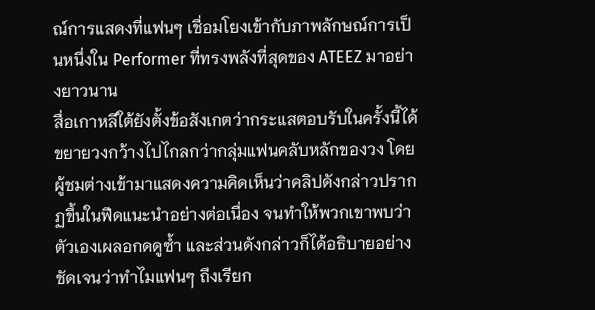ณ์การแสดงที่แฟนๆ เชื่อมโยงเข้ากับภาพลักษณ์การเป็นหนึ่งใน Performer ที่ทรงพลังที่สุดของ ATEEZ มาอย่างยาวนาน
สื่อเกาหลีใต้ยังตั้งข้อสังเกตว่ากระแสตอบรับในครั้งนี้ได้ขยายวงกว้างไปไกลกว่ากลุ่มแฟนคลับหลักของวง โดยผู้ชมต่างเข้ามาแสดงความคิดเห็นว่าคลิปดังกล่าวปรากฏขึ้นในฟีดแนะนำอย่างต่อเนื่อง จนทำให้พวกเขาพบว่าตัวเองเผลอกดดูซ้ำ และส่วนดังกล่าวก็ได้อธิบายอย่างชัดเจนว่าทำไมแฟนๆ ถึงเรียก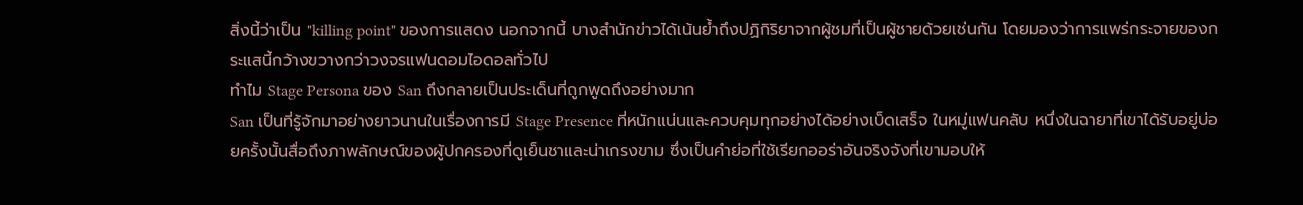สิ่งนี้ว่าเป็น "killing point" ของการแสดง นอกจากนี้ บางสำนักข่าวได้เน้นย้ำถึงปฏิกิริยาจากผู้ชมที่เป็นผู้ชายด้วยเช่นกัน โดยมองว่าการแพร่กระจายของกระแสนี้กว้างขวางกว่าวงจรแฟนดอมไอดอลทั่วไป
ทำไม Stage Persona ของ San ถึงกลายเป็นประเด็นที่ถูกพูดถึงอย่างมาก
San เป็นที่รู้จักมาอย่างยาวนานในเรื่องการมี Stage Presence ที่หนักแน่นและควบคุมทุกอย่างได้อย่างเบ็ดเสร็จ ในหมู่แฟนคลับ หนึ่งในฉายาที่เขาได้รับอยู่บ่อยครั้งนั้นสื่อถึงภาพลักษณ์ของผู้ปกครองที่ดูเย็นชาและน่าเกรงขาม ซึ่งเป็นคำย่อที่ใช้เรียกออร่าอันจริงจังที่เขามอบให้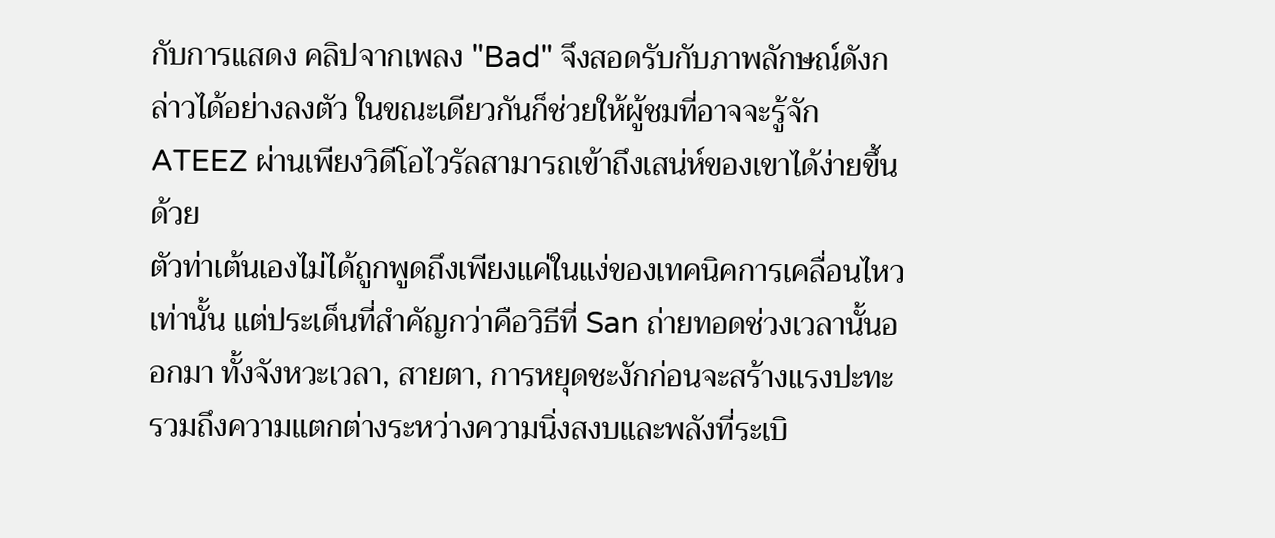กับการแสดง คลิปจากเพลง "Bad" จึงสอดรับกับภาพลักษณ์ดังกล่าวได้อย่างลงตัว ในขณะเดียวกันก็ช่วยให้ผู้ชมที่อาจจะรู้จัก ATEEZ ผ่านเพียงวิดีโอไวรัลสามารถเข้าถึงเสน่ห์ของเขาได้ง่ายขึ้นด้วย
ตัวท่าเต้นเองไม่ได้ถูกพูดถึงเพียงแค่ในแง่ของเทคนิคการเคลื่อนไหวเท่านั้น แต่ประเด็นที่สำคัญกว่าคือวิธีที่ San ถ่ายทอดช่วงเวลานั้นออกมา ทั้งจังหวะเวลา, สายตา, การหยุดชะงักก่อนจะสร้างแรงปะทะ รวมถึงความแตกต่างระหว่างความนิ่งสงบและพลังที่ระเบิ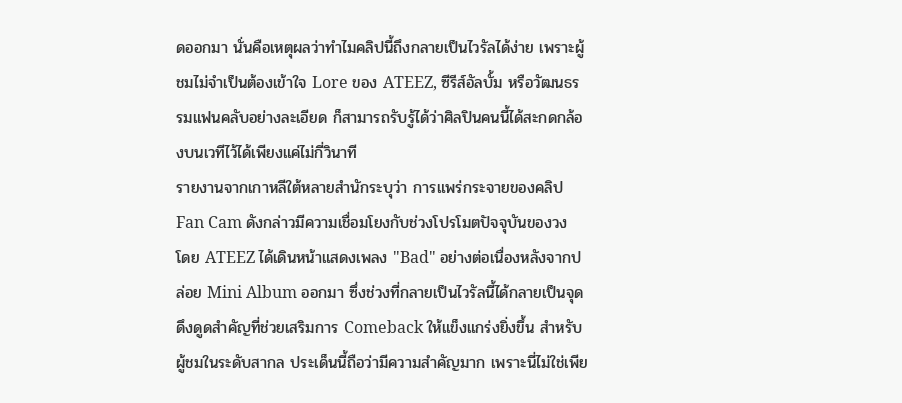ดออกมา นั่นคือเหตุผลว่าทำไมคลิปนี้ถึงกลายเป็นไวรัลได้ง่าย เพราะผู้ชมไม่จำเป็นต้องเข้าใจ Lore ของ ATEEZ, ซีรีส์อัลบั้ม หรือวัฒนธรรมแฟนคลับอย่างละเอียด ก็สามารถรับรู้ได้ว่าศิลปินคนนี้ได้สะกดกล้องบนเวทีไว้ได้เพียงแค่ไม่กี่วินาที
รายงานจากเกาหลีใต้หลายสำนักระบุว่า การแพร่กระจายของคลิป Fan Cam ดังกล่าวมีความเชื่อมโยงกับช่วงโปรโมตปัจจุบันของวง โดย ATEEZ ได้เดินหน้าแสดงเพลง "Bad" อย่างต่อเนื่องหลังจากปล่อย Mini Album ออกมา ซึ่งช่วงที่กลายเป็นไวรัลนี้ได้กลายเป็นจุดดึงดูดสำคัญที่ช่วยเสริมการ Comeback ให้แข็งแกร่งยิ่งขึ้น สำหรับผู้ชมในระดับสากล ประเด็นนี้ถือว่ามีความสำคัญมาก เพราะนี่ไม่ใช่เพีย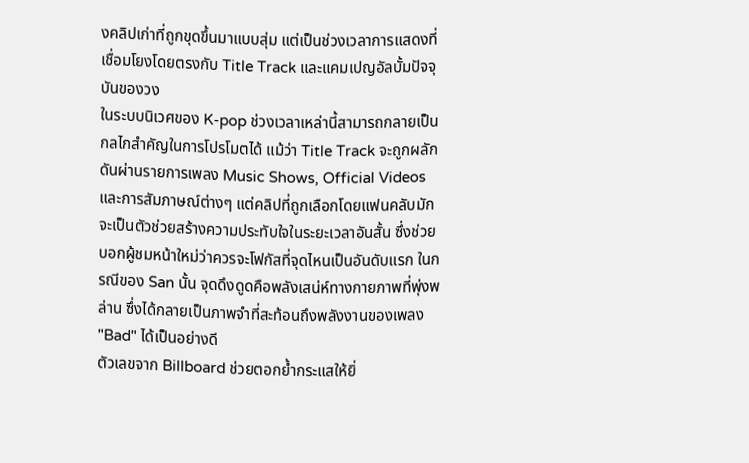งคลิปเก่าที่ถูกขุดขึ้นมาแบบสุ่ม แต่เป็นช่วงเวลาการแสดงที่เชื่อมโยงโดยตรงกับ Title Track และแคมเปญอัลบั้มปัจจุบันของวง
ในระบบนิเวศของ K-pop ช่วงเวลาเหล่านี้สามารถกลายเป็นกลไกสำคัญในการโปรโมตได้ แม้ว่า Title Track จะถูกผลักดันผ่านรายการเพลง Music Shows, Official Videos และการสัมภาษณ์ต่างๆ แต่คลิปที่ถูกเลือกโดยแฟนคลับมักจะเป็นตัวช่วยสร้างความประทับใจในระยะเวลาอันสั้น ซึ่งช่วยบอกผู้ชมหน้าใหม่ว่าควรจะโฟกัสที่จุดไหนเป็นอันดับแรก ในกรณีของ San นั้น จุดดึงดูดคือพลังเสน่ห์ทางกายภาพที่พุ่งพล่าน ซึ่งได้กลายเป็นภาพจำที่สะท้อนถึงพลังงานของเพลง "Bad" ได้เป็นอย่างดี
ตัวเลขจาก Billboard ช่วยตอกย้ำกระแสให้ยิ่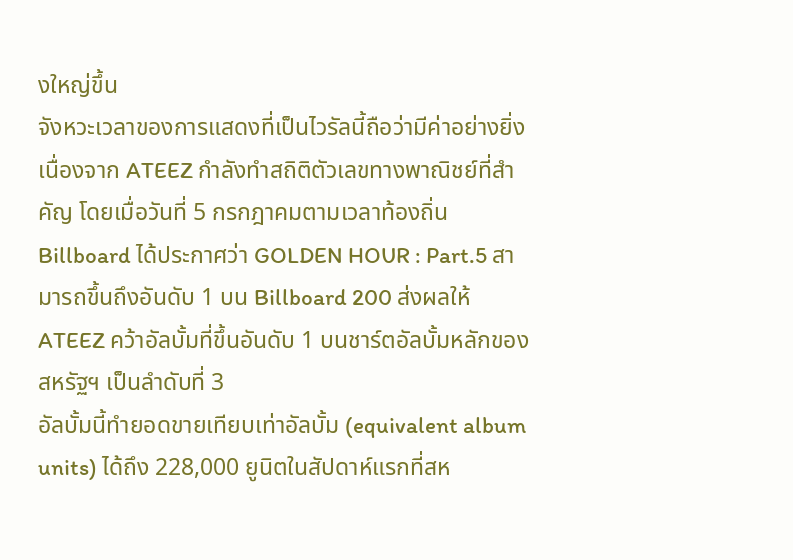งใหญ่ขึ้น
จังหวะเวลาของการแสดงที่เป็นไวรัลนี้ถือว่ามีค่าอย่างยิ่ง เนื่องจาก ATEEZ กำลังทำสถิติตัวเลขทางพาณิชย์ที่สำคัญ โดยเมื่อวันที่ 5 กรกฎาคมตามเวลาท้องถิ่น Billboard ได้ประกาศว่า GOLDEN HOUR : Part.5 สามารถขึ้นถึงอันดับ 1 บน Billboard 200 ส่งผลให้ ATEEZ คว้าอัลบั้มที่ขึ้นอันดับ 1 บนชาร์ตอัลบั้มหลักของสหรัฐฯ เป็นลำดับที่ 3
อัลบั้มนี้ทำยอดขายเทียบเท่าอัลบั้ม (equivalent album units) ได้ถึง 228,000 ยูนิตในสัปดาห์แรกที่สห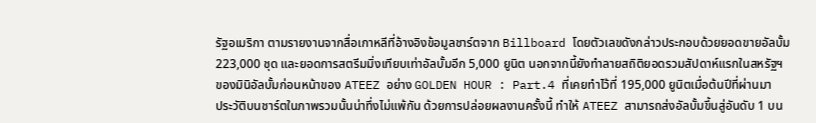รัฐอเมริกา ตามรายงานจากสื่อเกาหลีที่อ้างอิงข้อมูลชาร์ตจาก Billboard โดยตัวเลขดังกล่าวประกอบด้วยยอดขายอัลบั้ม 223,000 ชุด และยอดการสตรีมมิ่งเทียบเท่าอัลบั้มอีก 5,000 ยูนิต นอกจากนี้ยังทำลายสถิติยอดรวมสัปดาห์แรกในสหรัฐฯ ของมินิอัลบั้มก่อนหน้าของ ATEEZ อย่าง GOLDEN HOUR : Part.4 ที่เคยทำไว้ที่ 195,000 ยูนิตเมื่อต้นปีที่ผ่านมา
ประวัติบนชาร์ตในภาพรวมนั้นน่าทึ่งไม่แพ้กัน ด้วยการปล่อยผลงานครั้งนี้ ทำให้ ATEEZ สามารถส่งอัลบั้มขึ้นสู่อันดับ 1 บน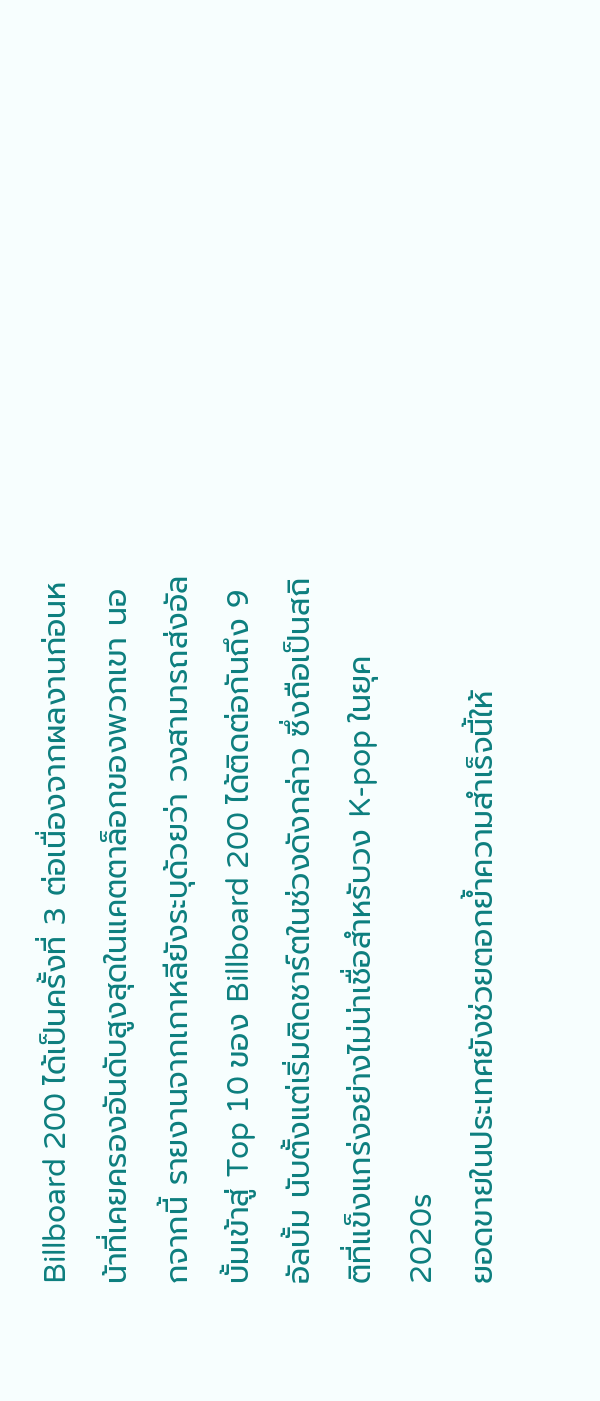Billboard 200 ได้เป็นครั้งที่ 3 ต่อเนื่องจากผลงานก่อนหน้าที่เคยครองอันดับสูงสุดในแคตตาล็อกของพวกเขา นอกจากนี้ รายงานจากเกาหลียังระบุด้วยว่า วงสามารถส่งอัลบั้มเข้าสู่ Top 10 ของ Billboard 200 ได้ติดต่อกันถึง 9 อัลบั้ม นับตั้งแต่เริ่มติดชาร์ตในช่วงดังกล่าว ซึ่งถือเป็นสถิติที่แข็งแกร่งอย่างไม่น่าเชื่อสำหรับวง K-pop ในยุค 2020s
ยอดขายในประเทศยังช่วยตอกย้ำความสำเร็จนี้ให้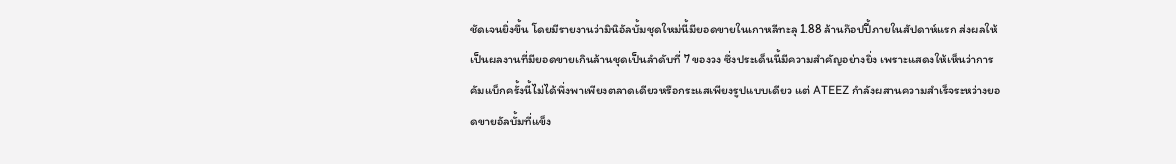ชัดเจนยิ่งขึ้น โดยมีรายงานว่ามินิอัลบั้มชุดใหม่นี้มียอดขายในเกาหลีทะลุ 1.88 ล้านก๊อปปี้ภายในสัปดาห์แรก ส่งผลให้เป็นผลงานที่มียอดขายเกินล้านชุดเป็นลำดับที่ 7 ของวง ซึ่งประเด็นนี้มีความสำคัญอย่างยิ่ง เพราะแสดงให้เห็นว่าการคัมแบ็กครั้งนี้ไม่ได้พึ่งพาเพียงตลาดเดียวหรือกระแสเพียงรูปแบบเดียว แต่ ATEEZ กำลังผสานความสำเร็จระหว่างยอดขายอัลบั้มที่แข็ง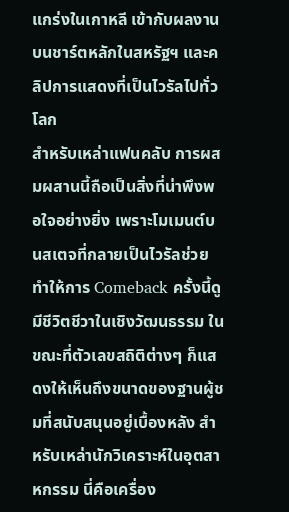แกร่งในเกาหลี เข้ากับผลงานบนชาร์ตหลักในสหรัฐฯ และคลิปการแสดงที่เป็นไวรัลไปทั่วโลก
สำหรับเหล่าแฟนคลับ การผสมผสานนี้ถือเป็นสิ่งที่น่าพึงพอใจอย่างยิ่ง เพราะโมเมนต์บนสเตจที่กลายเป็นไวรัลช่วยทำให้การ Comeback ครั้งนี้ดูมีชีวิตชีวาในเชิงวัฒนธรรม ในขณะที่ตัวเลขสถิติต่างๆ ก็แสดงให้เห็นถึงขนาดของฐานผู้ชมที่สนับสนุนอยู่เบื้องหลัง สำหรับเหล่านักวิเคราะห์ในอุตสาหกรรม นี่คือเครื่อง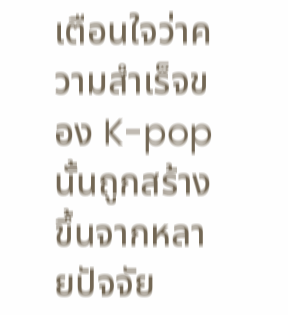เตือนใจว่าความสำเร็จของ K-pop นั้นถูกสร้างขึ้นจากหลายปัจจัย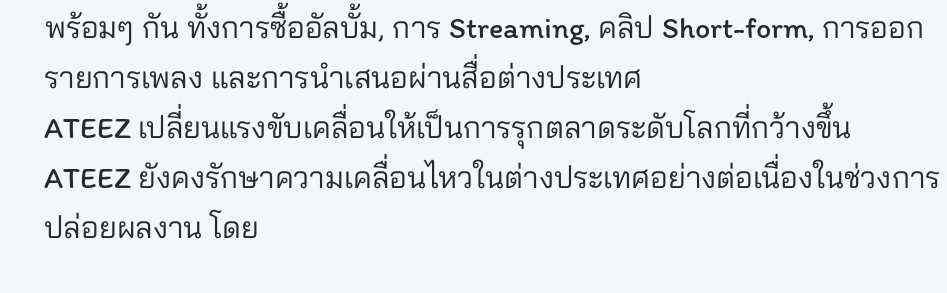พร้อมๆ กัน ทั้งการซื้ออัลบั้ม, การ Streaming, คลิป Short-form, การออกรายการเพลง และการนำเสนอผ่านสื่อต่างประเทศ
ATEEZ เปลี่ยนแรงขับเคลื่อนให้เป็นการรุกตลาดระดับโลกที่กว้างขึ้น
ATEEZ ยังคงรักษาความเคลื่อนไหวในต่างประเทศอย่างต่อเนื่องในช่วงการปล่อยผลงาน โดย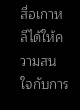สื่อเกาหลีได้ให้ความสนใจกับการ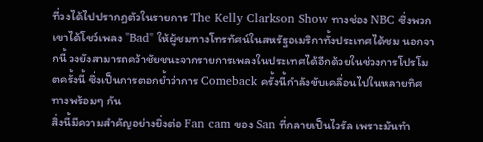ที่วงได้ไปปรากฏตัวในรายการ The Kelly Clarkson Show ทางช่อง NBC ซึ่งพวกเขาได้โชว์เพลง "Bad" ให้ผู้ชมทางโทรทัศน์ในสหรัฐอเมริกาทั้งประเทศได้ชม นอกจากนี้ วงยังสามารถคว้าชัยชนะจากรายการเพลงในประเทศได้อีกด้วยในช่วงการโปรโมตครั้งนี้ ซึ่งเป็นการตอกย้ำว่าการ Comeback ครั้งนี้กำลังขับเคลื่อนไปในหลายทิศทางพร้อมๆ กัน
สิ่งนี้มีความสำคัญอย่างยิ่งต่อ Fan cam ของ San ที่กลายเป็นไวรัล เพราะมันทำ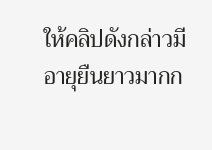ให้คลิปดังกล่าวมีอายุยืนยาวมากก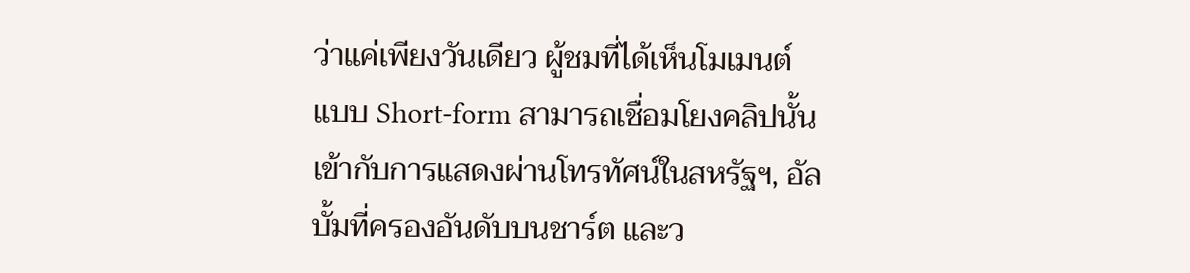ว่าแค่เพียงวันเดียว ผู้ชมที่ได้เห็นโมเมนต์แบบ Short-form สามารถเชื่อมโยงคลิปนั้นเข้ากับการแสดงผ่านโทรทัศน์ในสหรัฐฯ, อัลบั้มที่ครองอันดับบนชาร์ต และว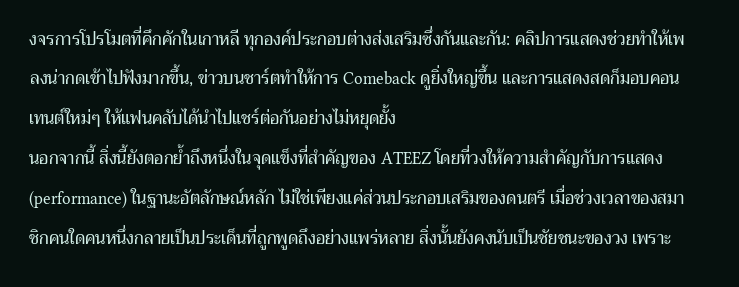งจรการโปรโมตที่คึกคักในเกาหลี ทุกองค์ประกอบต่างส่งเสริมซึ่งกันและกัน: คลิปการแสดงช่วยทำให้เพลงน่ากดเข้าไปฟังมากขึ้น, ข่าวบนชาร์ตทำให้การ Comeback ดูยิ่งใหญ่ขึ้น และการแสดงสดก็มอบคอนเทนต์ใหม่ๆ ให้แฟนคลับได้นำไปแชร์ต่อกันอย่างไม่หยุดยั้ง
นอกจากนี้ สิ่งนี้ยังตอกย้ำถึงหนึ่งในจุดแข็งที่สำคัญของ ATEEZ โดยที่วงให้ความสำคัญกับการแสดง (performance) ในฐานะอัตลักษณ์หลัก ไม่ใช่เพียงแค่ส่วนประกอบเสริมของดนตรี เมื่อช่วงเวลาของสมาชิกคนใดคนหนึ่งกลายเป็นประเด็นที่ถูกพูดถึงอย่างแพร่หลาย สิ่งนั้นยังคงนับเป็นชัยชนะของวง เพราะ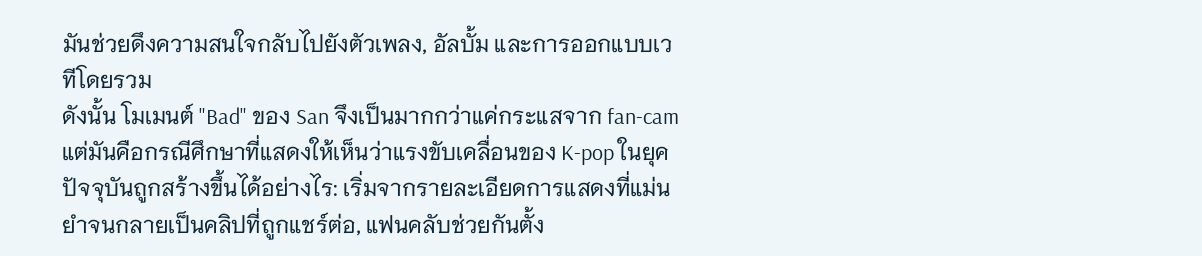มันช่วยดึงความสนใจกลับไปยังตัวเพลง, อัลบั้ม และการออกแบบเวทีโดยรวม
ดังนั้น โมเมนต์ "Bad" ของ San จึงเป็นมากกว่าแค่กระแสจาก fan-cam แต่มันคือกรณีศึกษาที่แสดงให้เห็นว่าแรงขับเคลื่อนของ K-pop ในยุคปัจจุบันถูกสร้างขึ้นได้อย่างไร: เริ่มจากรายละเอียดการแสดงที่แม่นยำจนกลายเป็นคลิปที่ถูกแชร์ต่อ, แฟนคลับช่วยกันตั้ง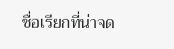ชื่อเรียกที่น่าจด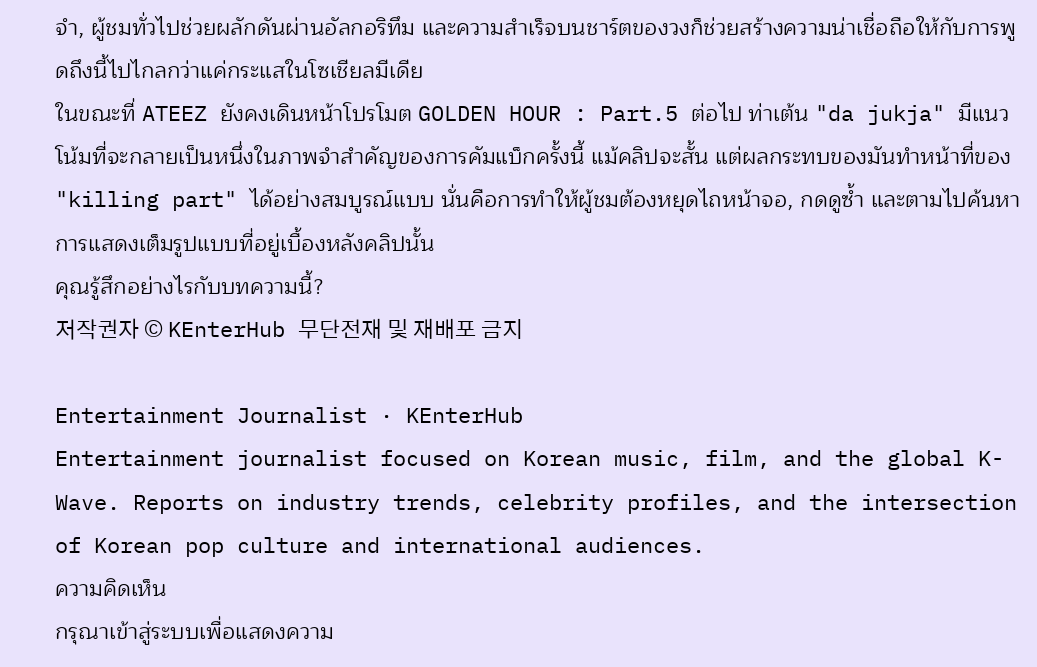จำ, ผู้ชมทั่วไปช่วยผลักดันผ่านอัลกอริทึม และความสำเร็จบนชาร์ตของวงก็ช่วยสร้างความน่าเชื่อถือให้กับการพูดถึงนี้ไปไกลกว่าแค่กระแสในโซเชียลมีเดีย
ในขณะที่ ATEEZ ยังคงเดินหน้าโปรโมต GOLDEN HOUR : Part.5 ต่อไป ท่าเต้น "da jukja" มีแนวโน้มที่จะกลายเป็นหนึ่งในภาพจำสำคัญของการคัมแบ็กครั้งนี้ แม้คลิปจะสั้น แต่ผลกระทบของมันทำหน้าที่ของ "killing part" ได้อย่างสมบูรณ์แบบ นั่นคือการทำให้ผู้ชมต้องหยุดไถหน้าจอ, กดดูซ้ำ และตามไปค้นหาการแสดงเต็มรูปแบบที่อยู่เบื้องหลังคลิปนั้น
คุณรู้สึกอย่างไรกับบทความนี้?
저작권자 © KEnterHub 무단전재 및 재배포 금지

Entertainment Journalist · KEnterHub
Entertainment journalist focused on Korean music, film, and the global K-Wave. Reports on industry trends, celebrity profiles, and the intersection of Korean pop culture and international audiences.
ความคิดเห็น
กรุณาเข้าสู่ระบบเพื่อแสดงความ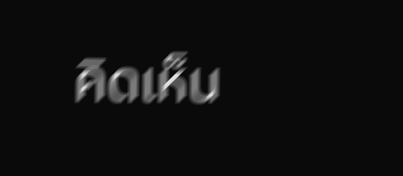คิดเห็น